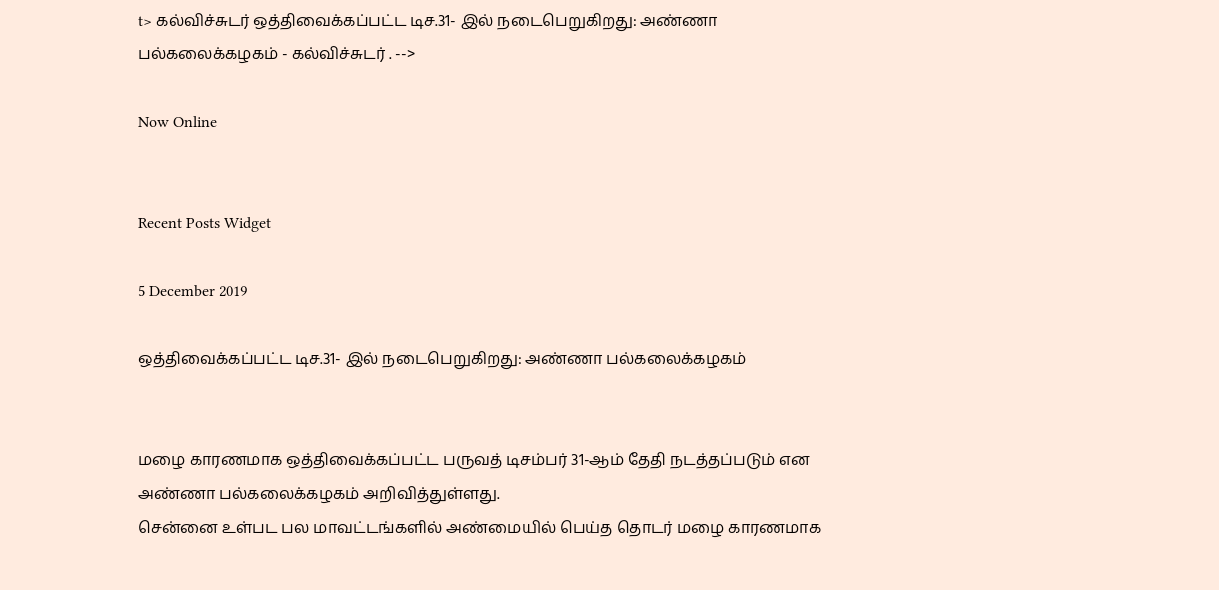t> கல்விச்சுடர் ஒத்திவைக்கப்பட்ட டிச.31- இல் நடைபெறுகிறது: அண்ணா பல்கலைக்கழகம் - கல்விச்சுடர் . -->

Now Online


Recent Posts Widget

5 December 2019

ஒத்திவைக்கப்பட்ட டிச.31- இல் நடைபெறுகிறது: அண்ணா பல்கலைக்கழகம்


மழை காரணமாக ஒத்திவைக்கப்பட்ட பருவத் டிசம்பர் 31-ஆம் தேதி நடத்தப்படும் என அண்ணா பல்கலைக்கழகம் அறிவித்துள்ளது.
சென்னை உள்பட பல மாவட்டங்களில் அண்மையில் பெய்த தொடர் மழை காரணமாக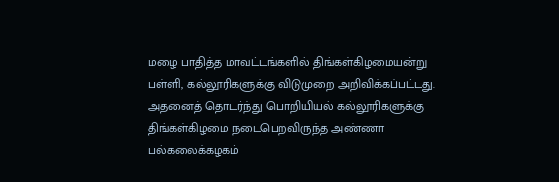மழை பாதித்த மாவட்டங்களில் திங்கள்கிழமையன்று பள்ளி, கல்லூரிகளுக்கு விடுமுறை அறிவிக்கப்பட்டது. அதனைத் தொடர்ந்து பொறியியல் கல்லூரிகளுக்கு திங்கள்கிழமை நடைபெறவிருந்த அண்ணா பல்கலைக்கழகம்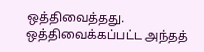ஒத்திவைத்தது.
ஒத்திவைக்கப்பட்ட அந்தத்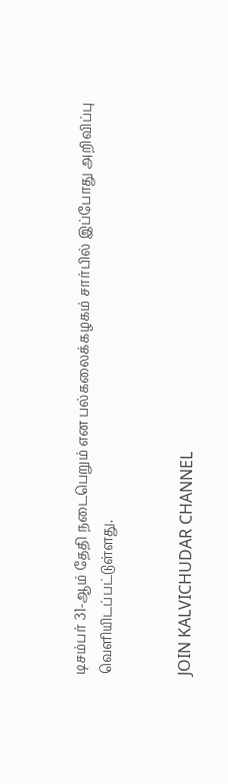டிசம்பர் 31-ஆம் தேதி நடைபெறும் என பல்கலைக்கழகம் சார்பில் இப்போது அறிவிப்பு வெளியிடப்பட்டுள்ளது.


JOIN KALVICHUDAR CHANNEL